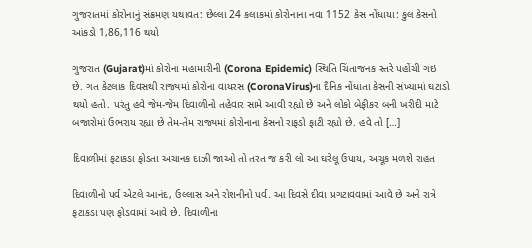ગુજરાતમાં કોરોનાનું સંક્રમણ યથાવત: છેલ્લા 24 કલાકમાં કોરોનાના નવા 1152 કેસ નોંધાયા: કુલ કેસનો આંકડો 1,86,116 થયો

ગુજરાત (Gujarat)માં કોરોના મહામારીની (Corona Epidemic) સ્થિતિ ચિંતાજનક સ્તરે પહોંચી ગઇ છે. ગત કેટલાક દિવસથી રાજ્યમાં કોરોના વાયરસ (CoronaVirus)ના દૈનિક નોંધાતા કેસની સંખ્યામાં ઘટાડો થયો હતો. પરંતુ હવે જેમ-જેમ દિવાળીનો તહેવાર સામે આવી રહ્યો છે અને લોકો બેફીકર બની ખરીદી માટે બજારોમાં ઉભરાય રહ્યા છે તેમ-તેમ રાજ્યમાં કોરોનાના કેસનો રાફડો ફાટી રહ્યો છે. હવે તો […]

દિવાળીમાં ફટાકડા ફોડતા અચાનક દાઝી જાઓ તો તરત જ કરી લો આ ઘરેલૂ ઉપાય, અચૂક મળશે રાહત

દિવાળીનો પર્વ એટલે આનંદ, ઉલ્લાસ અને રોશનીનો પર્વ. આ દિવસે દીવા પ્રગટાવવામાં આવે છે અને રાત્રે ફટાકડા પણ ફોડવામાં આવે છે. દિવાળીના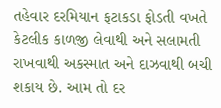તહેવાર દરમિયાન ફટાકડા ફોડતી વખતે કેટલીક કાળજી લેવાથી અને સલામતી રાખવાથી અકસ્માત અને દાઝવાથી બચી શકાય છે. આમ તો દર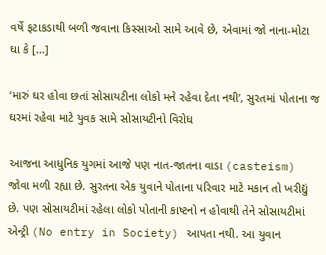વર્ષે ફટાકડાથી બળી જવાના કિસ્સાઓ સામે આવે છે, એવામાં જો નાના-મોટા ઘા કે […]

‘મારું ઘર હોવા છતાં સોસાયટીના લોકો મને રહેવા દેતા નથી’, સુરતમાં પોતાના જ ઘરમાં રહેવા માટે યુવક સામે સોસાયટીનો વિરોધ

આજના આધુનિક યુગમાં આજે પણ નાત-જાતના વાડા (casteism) જોવા મળી રહ્યા છે. સુરતના એક યુવાને પોતાના પરિવાર માટે મકાન તો ખરીદ્યું છે. પણ સોસાયટીમાં રહેલા લોકો પોતાની કાષ્ટનો ન હોવાથી તેને સોસાયટીમાં એન્ટ્રી (No entry in Society) આપતા નથી. આ યુવાન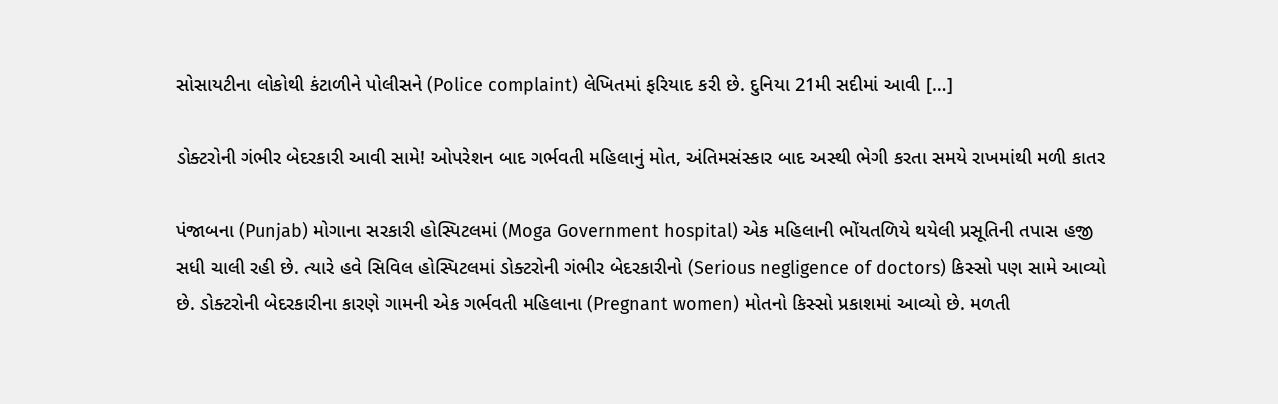સોસાયટીના લોકોથી કંટાળીને પોલીસને (Police complaint) લેખિતમાં ફરિયાદ કરી છે. દુનિયા 21મી સદીમાં આવી […]

ડોક્ટરોની ગંભીર બેદરકારી આવી સામે! ઓપરેશન બાદ ગર્ભવતી મહિલાનું મોત, અંતિમસંસ્કાર બાદ અસ્થી ભેગી કરતા સમયે રાખમાંથી મળી કાતર

પંજાબના (Punjab) મોગાના સરકારી હોસ્પિટલમાં (Moga Government hospital) એક મહિલાની ભોંયતળિયે થયેલી પ્રસૂતિની તપાસ હજી સધી ચાલી રહી છે. ત્યારે હવે સિવિલ હોસ્પિટલમાં ડોક્ટરોની ગંભીર બેદરકારીનો (Serious negligence of doctors) કિસ્સો પણ સામે આવ્યો છે. ડોક્ટરોની બેદરકારીના કારણે ગામની એક ગર્ભવતી મહિલાના (Pregnant women) મોતનો કિસ્સો પ્રકાશમાં આવ્યો છે. મળતી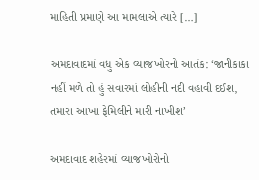માહિતી પ્રમાણે આ મામલાએ ત્યારે […]

અમદાવાદમાં વધુ એક વ્યાજખોરનો આતંક: ‘જાનીકાકા નહીં મળે તો હું સવારમાં લોહીની નદી વહાવી દઈશ, તમારા આખા ફેમિલીને મારી નાખીશ’

અમદાવાદ શહેરમાં વ્યાજખોરોનો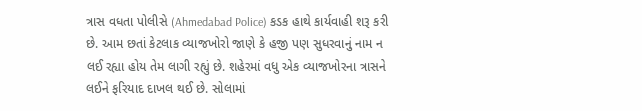ત્રાસ વધતા પોલીસે (Ahmedabad Police) કડક હાથે કાર્યવાહી શરૂ કરી છે. આમ છતાં કેટલાક વ્યાજખોરો જાણે કે હજી પણ સુધરવાનું નામ ન લઈ રહ્યા હોય તેમ લાગી રહ્યું છે. શહેરમાં વધુ એક વ્યાજખોરના ત્રાસને લઈને ફરિયાદ દાખલ થઈ છે. સોલામાં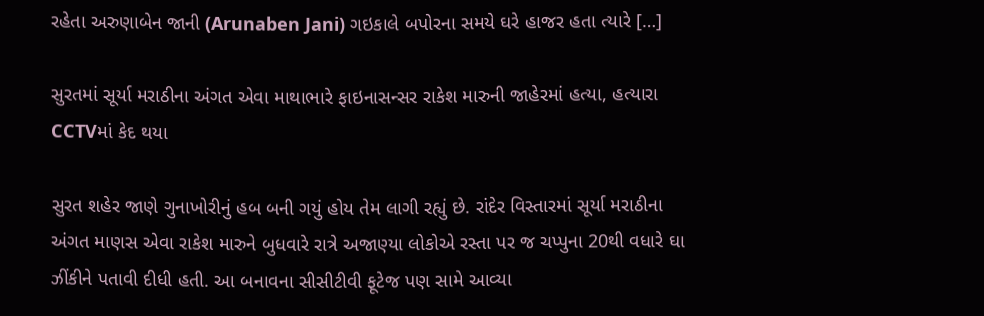રહેતા અરુણાબેન જાની (Arunaben Jani) ગઇકાલે બપોરના સમયે ઘરે હાજર હતા ત્યારે […]

સુરતમાં સૂર્યા મરાઠીના અંગત એવા માથાભારે ફાઇનાસન્સર રાકેશ મારુની જાહેરમાં હત્યા, હત્યારા CCTVમાં કેદ થયા

સુરત શહેર જાણે ગુનાખોરીનું હબ બની ગયું હોય તેમ લાગી રહ્યું છે. રાંદેર વિસ્તારમાં સૂર્યા મરાઠીના અંગત માણસ એવા રાકેશ મારુને બુધવારે રાત્રે અજાણ્યા લોકોએ રસ્તા પર જ ચપ્પુના 20થી વધારે ઘા ઝીંકીને પતાવી દીધી હતી. આ બનાવના સીસીટીવી ફૂટેજ પણ સામે આવ્યા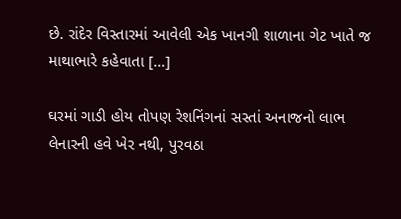છે. રાંદેર વિસ્તારમાં આવેલી એક ખાનગી શાળાના ગેટ ખાતે જ માથાભારે કહેવાતા […]

ઘરમાં ગાડી હોય તોપણ રેશનિંગનાં સસ્તાં અનાજનો લાભ લેનારની હવે ખેર નથી, પુરવઠા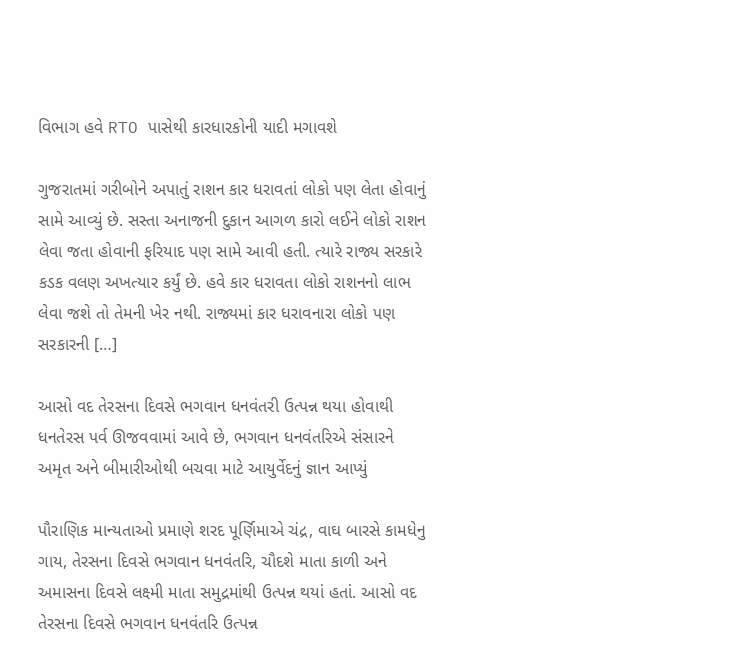વિભાગ હવે RTO પાસેથી કારધારકોની યાદી મગાવશે

ગુજરાતમાં ગરીબોને અપાતું રાશન કાર ધરાવતાં લોકો પણ લેતા હોવાનું સામે આવ્યું છે. સસ્તા અનાજની દુકાન આગળ કારો લઈને લોકો રાશન લેવા જતા હોવાની ફરિયાદ પણ સામે આવી હતી. ત્યારે રાજ્ય સરકારે કડક વલણ અખત્યાર કર્યું છે. હવે કાર ધરાવતા લોકો રાશનનો લાભ લેવા જશે તો તેમની ખેર નથી. રાજ્યમાં કાર ધરાવનારા લોકો પણ સરકારની […]

આસો વદ તેરસના દિવસે ભગવાન ધનવંતરી ઉત્પન્ન થયા હોવાથી ધનતેરસ પર્વ ઊજવવામાં આવે છે, ભગવાન ધનવંતરિએ સંસારને અમૃત અને બીમારીઓથી બચવા માટે આયુર્વેદનું જ્ઞાન આપ્યું

પૌરાણિક માન્યતાઓ પ્રમાણે શરદ પૂર્ણિમાએ ચંદ્ર, વાઘ બારસે કામધેનુ ગાય, તેરસના દિવસે ભગવાન ધનવંતરિ, ચૌદશે માતા કાળી અને અમાસના દિવસે લક્ષ્મી માતા સમુદ્રમાંથી ઉત્પન્ન થયાં હતાં. આસો વદ તેરસના દિવસે ભગવાન ધનવંતરિ ઉત્પન્ન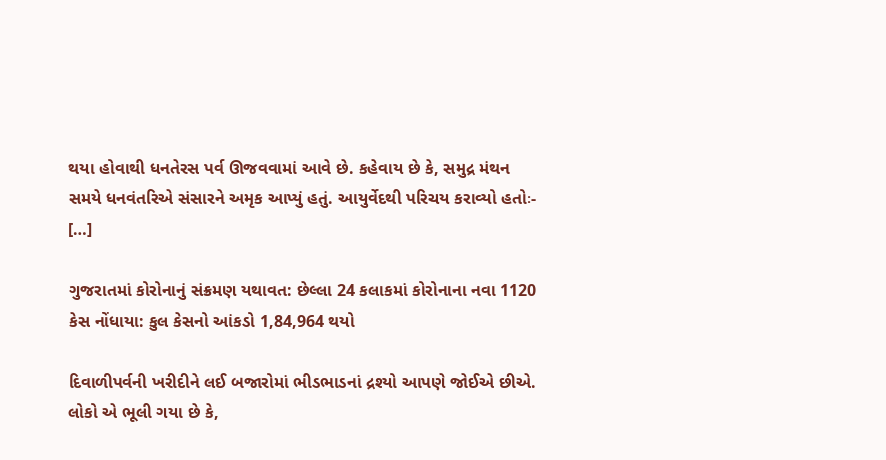થયા હોવાથી ધનતેરસ પર્વ ઊજવવામાં આવે છે. કહેવાય છે કે, સમુદ્ર મંથન સમયે ધનવંતરિએ સંસારને અમૃક આપ્યું હતું. આયુર્વેદથી પરિચય કરાવ્યો હતોઃ- […]

ગુજરાતમાં કોરોનાનું સંક્રમણ યથાવત: છેલ્લા 24 કલાકમાં કોરોનાના નવા 1120 કેસ નોંધાયા: કુલ કેસનો આંકડો 1,84,964 થયો

દિવાળીપર્વની ખરીદીને લઈ બજારોમાં ભીડભાડનાં દ્રશ્યો આપણે જોઈએ છીએ. લોકો એ ભૂલી ગયા છે કે,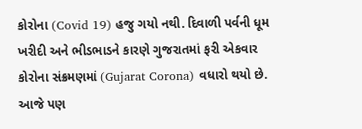કોરોના (Covid 19) હજુ ગયો નથી. દિવાળી પર્વની ધૂમ ખરીદી અને ભીડભાડને કારણે ગુજરાતમાં ફરી એકવાર કોરોના સંક્રમણમાં (Gujarat Corona) વધારો થયો છે. આજે પણ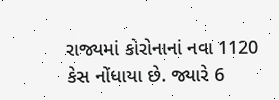રાજ્યમાં કોરોનાનાં નવા 1120 કેસ નોંધાયા છે. જ્યારે 6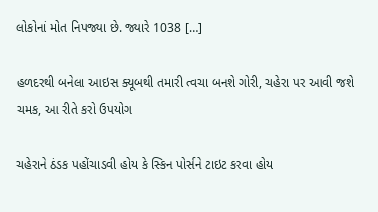લોકોનાં મોત નિપજ્યા છે. જ્યારે 1038 […]

હળદરથી બનેલા આઇસ ક્યૂબથી તમારી ત્વચા બનશે ગોરી, ચહેરા પર આવી જશે ચમક, આ રીતે કરો ઉપયોગ

ચહેરાને ઠંડક પહોંચાડવી હોય કે સ્કિન પોર્સને ટાઇટ કરવા હોય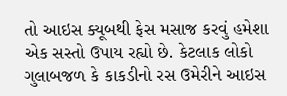તો આઇસ ક્યૂબથી ફેસ મસાજ કરવું હમેશા એક સસ્તો ઉપાય રહ્યો છે. કેટલાક લોકો ગુલાબજળ કે કાકડીનો રસ ઉમેરીને આઇસ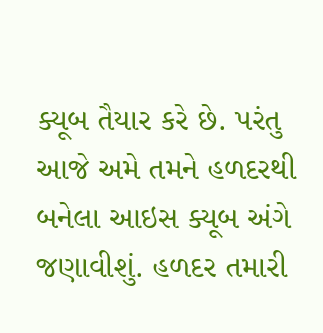ક્યૂબ તૈયાર કરે છે. પરંતુ આજે અમે તમને હળદરથી બનેલા આઇસ ક્યૂબ અંગે જણાવીશું. હળદર તમારી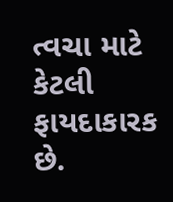ત્વચા માટે કેટલી ફાયદાકારક છે.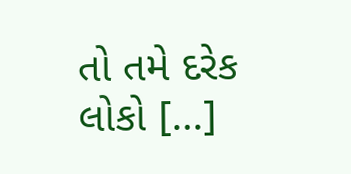તો તમે દરેક લોકો […]